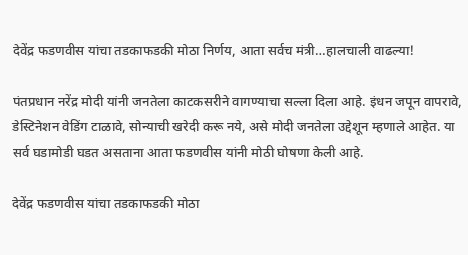देवेंद्र फडणवीस यांचा तडकाफडकी मोठा निर्णय, आता सर्वच मंत्री…हालचाली वाढल्या!

पंतप्रधान नरेंद्र मोदी यांनी जनतेला काटकसरीने वागण्याचा सल्ला दिला आहे. इंधन जपून वापरावे, डेस्टिनेशन वेडिंग टाळावे, सोन्याची खरेदी करू नये, असे मोदी जनतेला उद्देशून म्हणाले आहेत. या सर्व घडामोडी घडत असताना आता फडणवीस यांनी मोठी घोषणा केली आहे.

देवेंद्र फडणवीस यांचा तडकाफडकी मोठा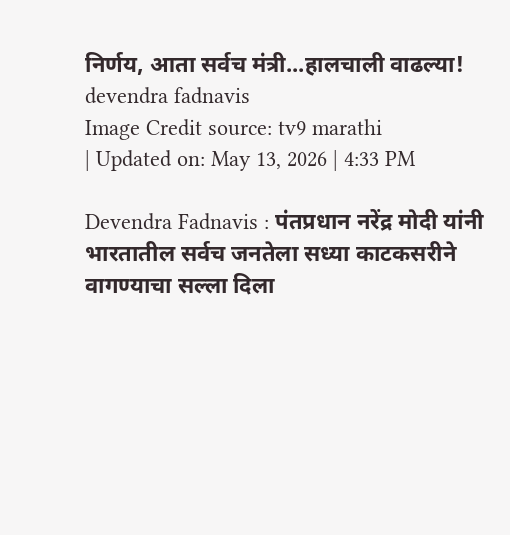निर्णय, आता सर्वच मंत्री...हालचाली वाढल्या!
devendra fadnavis
Image Credit source: tv9 marathi
| Updated on: May 13, 2026 | 4:33 PM

Devendra Fadnavis : पंतप्रधान नरेंद्र मोदी यांनी भारतातील सर्वच जनतेला सध्या काटकसरीने वागण्याचा सल्ला दिला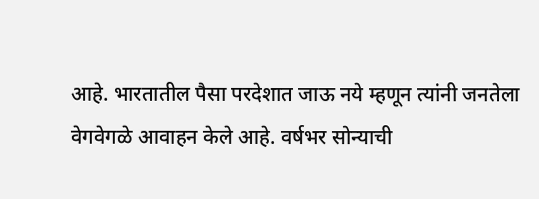आहे. भारतातील पैसा परदेशात जाऊ नये म्हणून त्यांनी जनतेला वेगवेगळे आवाहन केले आहे. वर्षभर सोन्याची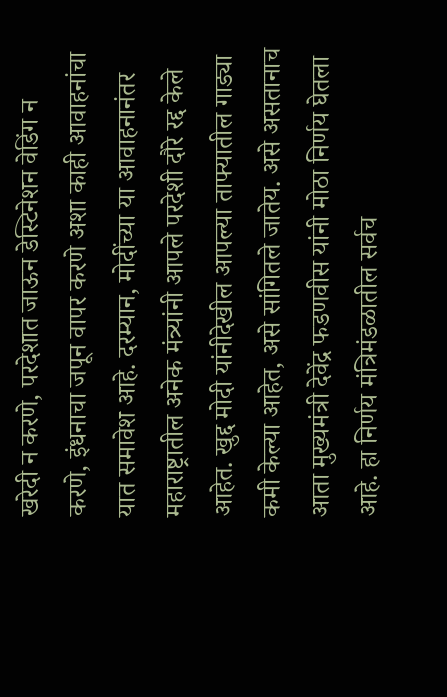खरेदी न करणे, परदेशात जाऊन डेस्टिनेशन वेडिंग न करणे, इंधनाचा जपून वापर करणे अशा काही आवाहनांचा यात समावेश आहे. दरम्यान, मोदींच्या या आवाहनानंतर महाराष्ट्रातील अनेक मंत्र्यांनी आपले परदेशी दौरे रद्द केले आहेत. खुद्द मोदी यांनीदेखील आपल्या ताफ्यातील गाड्या कमी केल्या आहेत, असे सांगितले जातेय. असे असतानाच आता मुख्यमंत्री देवेंद्र फडणवीस यांनी मोठा निर्णय घेतला आहे. हा निर्णय मंत्रिमंडळातील सर्वच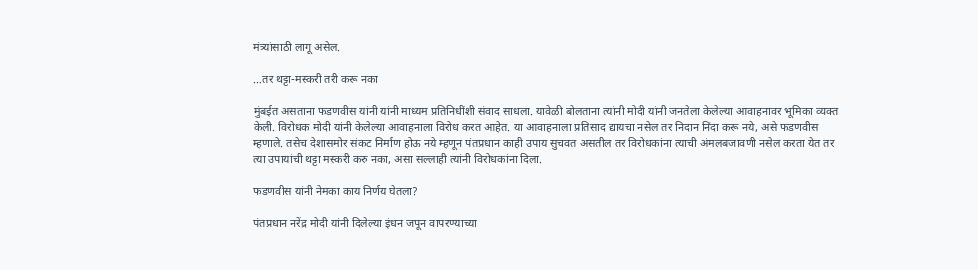मंत्र्यांसाठी लागू असेल.

…तर थट्टा-मस्करी तरी करू नका

मुंबईत असताना फडणवीस यांनी यांनी माध्यम प्रतिनिधींशी संवाद साधला. यावेळी बोलताना त्यांनी मोदी यांनी जनतेला केलेल्या आवाहनावर भूमिका व्यक्त केली. विरोधक मोदी यांनी केलेल्या आवाहनाला विरोध करत आहेत. या आवाहनाला प्रतिसाद द्यायचा नसेल तर निदान निंदा करू नये, असे फडणवीस म्हणाले. तसेच देशासमोर संकट निर्माण होऊ नये म्हणून पंतप्रधान काही उपाय सुचवत असतील तर विरोधकांना त्याची अंमलबजावणी नसेल करता येत तर त्या उपायांची थट्टा मस्करी करु नका, असा सल्लाही त्यांनी विरोधकांना दिला.

फडणवीस यांनी नेमका काय निर्णय घेतला?

पंतप्रधान नरेंद्र मोदी यांनी दिलेल्या इंधन जपून वापरण्याच्या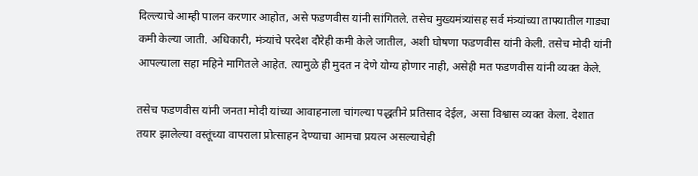दिल्ल्याचे आम्ही पालन करणार आहोत, असे फडणवीस यांनी सांगितले. तसेच मुख्यमंत्र्यांसह सर्व मंत्र्यांच्या ताफ्यातील गाड्या कमी केल्या जाती. अधिकारी, मंत्र्यांचे परदेश दौरेही कमी केले जातील, अशी घोषणा फडणवीस यांनी केली. तसेच मोदी यांनी आपल्याला सहा महिने मागितले आहेत. त्यामुळे ही मुदत न देणे योग्य होणार नाही, असेही मत फडणवीस यांनी व्यक्त केले.

तसेच फडणवीस यांनी जनता मोदी यांच्या आवाहनाला चांगल्या पद्धतीने प्रतिसाद देईल, असा विश्वास व्यक्त केला. देशात तयार झालेल्या वस्तूंच्या वापराला प्रोत्साहन देण्याचा आमचा प्रयत्न असल्याचेही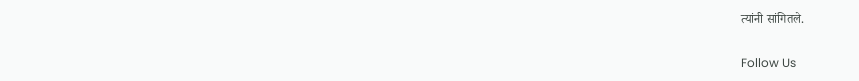त्यांनी सांगितले.

Follow Us